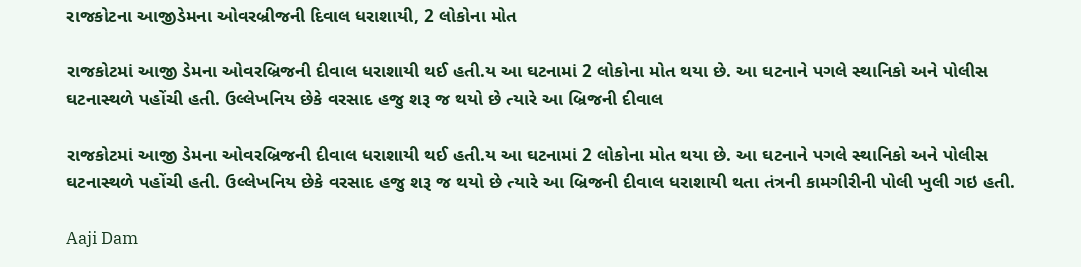રાજકોટના આજીડેમના ઓવરબ્રીજની દિવાલ ધરાશાયી, 2 લોકોના મોત

રાજકોટમાં આજી ડેમના ઓવરબ્રિજની દીવાલ ધરાશાયી થઈ હતી.ય આ ઘટનામાં 2 લોકોના મોત થયા છે. આ ઘટનાને પગલે સ્થાનિકો અને પોલીસ ઘટનાસ્થળે પહોંચી હતી. ઉલ્લેખનિય છેકે વરસાદ હજુ શરૂ જ થયો છે ત્યારે આ બ્રિજની દીવાલ

રાજકોટમાં આજી ડેમના ઓવરબ્રિજની દીવાલ ધરાશાયી થઈ હતી.ય આ ઘટનામાં 2 લોકોના મોત થયા છે. આ ઘટનાને પગલે સ્થાનિકો અને પોલીસ ઘટનાસ્થળે પહોંચી હતી. ઉલ્લેખનિય છેકે વરસાદ હજુ શરૂ જ થયો છે ત્યારે આ બ્રિજની દીવાલ ધરાશાયી થતા તંત્રની કામગીરીની પોલી ખુલી ગઇ હતી.

Aaji Dam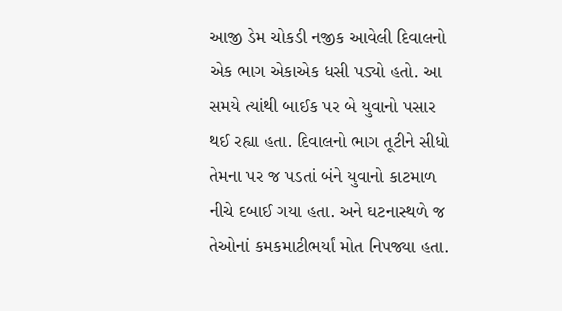આજી ડેમ ચોકડી નજીક આવેલી દિવાલનો એક ભાગ એકાએક ધસી પડ્યો હતો. આ સમયે ત્યાંથી બાઈક પર બે યુવાનો પસાર થઈ રહ્યા હતા. દિવાલનો ભાગ તૂટીને સીધો તેમના પર જ પડતાં બંને યુવાનો કાટમાળ નીચે દબાઈ ગયા હતા. અને ઘટનાસ્થળે જ તેઓનાં કમકમાટીભર્યાં મોત નિપજ્યા હતા.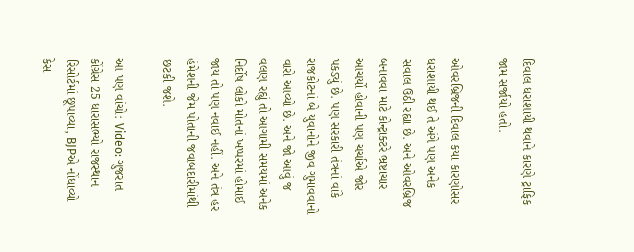દિવાલ ધરાશાયી થવાને કારણે ટ્રાફિક જામ સર્જાયો હતો.

ઓવરબ્રિજની દિવાલ કયા કારણોસર ધરાશાયી થઈ તે અંગે પણ અનેક સવાલ ઉઠી રહ્યા છે. અને ઓવરબ્રિજ બનાવવા માટે કોન્ટ્રાક્ટરે ભ્રષ્ટાચાર આચર્યો હોવાની પણ ચર્ચાએ જોર પકડ્યું છે. પણ સરકારી તંત્રનાં વાંકે રાજકોટનાં બે યુવાનોને જીવ ગુમાવવાનો વારો આવ્યો છે. અને જો આવું જ વલણ રહ્યું તો આગામી સમયમાં અનેક નિર્દોષ લોકો મોતનાં ખપ્પરમાં હોમાઈ જાય તો પણ નવાઈ નહીં. અને તંત્ર હર હંમેશની જેમ પોતાની જવાબદારીમાંથી છટકી જશે.

આ પણ વાંચો: Video: ગુજરાત કોંગ્રેસ 25 ધારાસભ્યો રાજસ્થાન રિસોર્ટમાં છૂપાવ્યા, BJPએ નોંધાવ્યો કેસ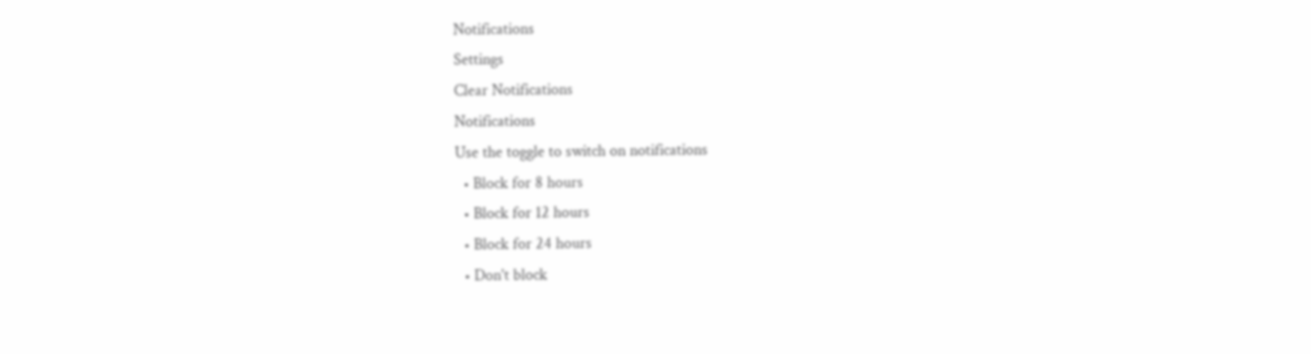Notifications
Settings
Clear Notifications
Notifications
Use the toggle to switch on notifications
  • Block for 8 hours
  • Block for 12 hours
  • Block for 24 hours
  • Don't block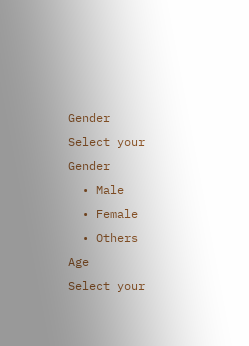Gender
Select your Gender
  • Male
  • Female
  • Others
Age
Select your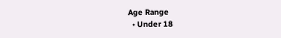Age Range
  • Under 18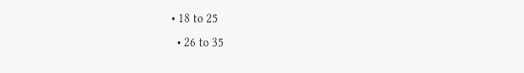• 18 to 25
  • 26 to 35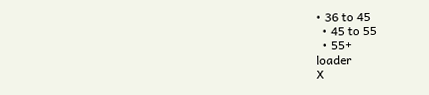• 36 to 45
  • 45 to 55
  • 55+
loader
X